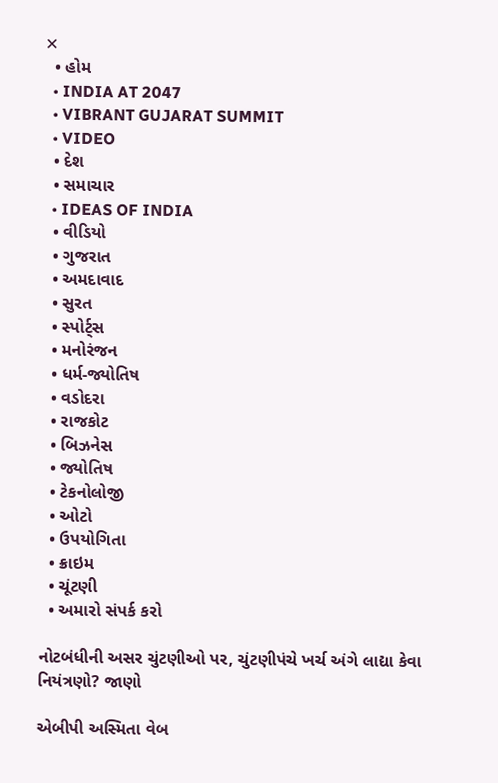✕
  • હોમ
  • INDIA AT 2047
  • VIBRANT GUJARAT SUMMIT
  • VIDEO
  • દેશ
  • સમાચાર
  • IDEAS OF INDIA
  • વીડિયો
  • ગુજરાત
  • અમદાવાદ
  • સુરત
  • સ્પોર્ટ્સ
  • મનોરંજન
  • ધર્મ-જ્યોતિષ
  • વડોદરા
  • રાજકોટ
  • બિઝનેસ
  • જ્યોતિષ
  • ટેકનોલોજી
  • ઓટો
  • ઉપયોગિતા
  • ક્રાઇમ
  • ચૂંટણી
  • અમારો સંપર્ક કરો

નોટબંધીની અસર ચુંટણીઓ પર, ચુંટણીપંચે ખર્ચ અંગે લાદ્યા કેવા નિયંત્રણો? જાણો

એબીપી અસ્મિતા વેબ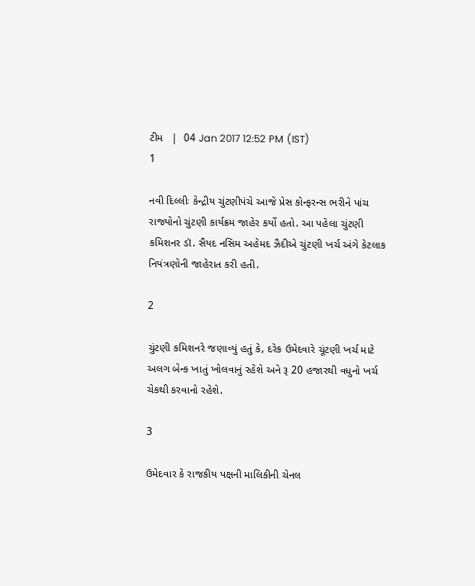ટીમ   |  04 Jan 2017 12:52 PM (IST)
1

નવી દિલ્લીઃ કેન્દ્રીય ચુંટણીપંચે આજે પ્રેસ કોન્ફરન્સ ભરીને પાંચ રાજ્યોનો ચુંટણી કાર્યક્રમ જાહેર કર્યો હતો. આ પહેલા ચુંટણી કમિશનર ડૉ. સૈયદ નસિમ અહેમદ ઝૈદીએ ચુંટણી ખર્ચ અંગે કેટલાક નિયંત્રણોની જાહેરાત કરી હતી.

2

ચુંટણી કમિશનરે જણાવ્યું હતું કે, દરેક ઉમેદવારે ચૂંટણી ખર્ચ માટે અલગ બેન્ક ખાતું ખોલવાનું રહેશે અને રૂ 20 હજારથી વધુનો ખર્ચ ચેકથી કરવાનો રહેશે.

3

ઉમેદવાર કે રાજકીય પક્ષની માલિકીની ચેનલ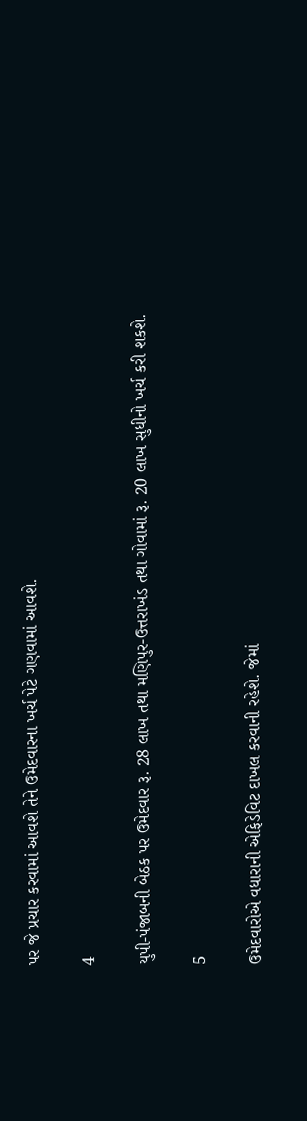પર જે પ્રચાર કરવામાં આવશે તેને ઉમેદવારના ખર્ચ પેટે ગણવામાં આવશે.

4

યુપી-પંજાબની બેઠક પર ઉમેદવાર રૂ. 28 લાખ તથા મણિપુર-ઉત્તરાખંડ તથા ગોવામાં રૂ. 20 લાખ સુધીનો ખર્ચ કરી શકશે.

5

ઉમેદવારોએ વધારાની એફિડેવિટ દાખલ કરવાની રહેશે. જેમાં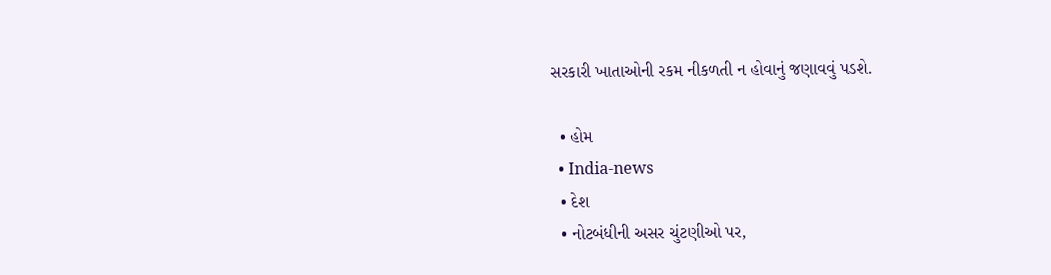સરકારી ખાતાઓની રકમ નીકળતી ન હોવાનું જણાવવું પડશે.

  • હોમ
  • India-news
  • દેશ
  • નોટબંધીની અસર ચુંટણીઓ પર,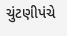ચુંટણીપંચે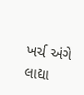ખર્ચ અંગે લાદ્યા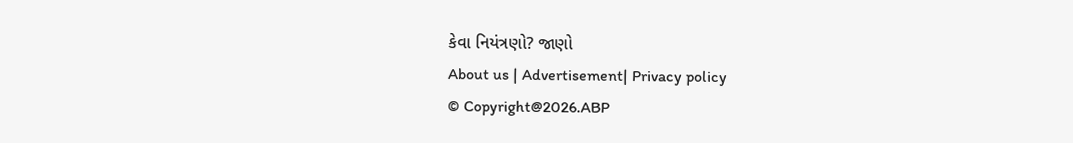કેવા નિયંત્રણો? જાણો
About us | Advertisement| Privacy policy
© Copyright@2026.ABP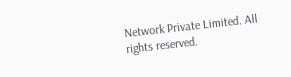Network Private Limited. All rights reserved.